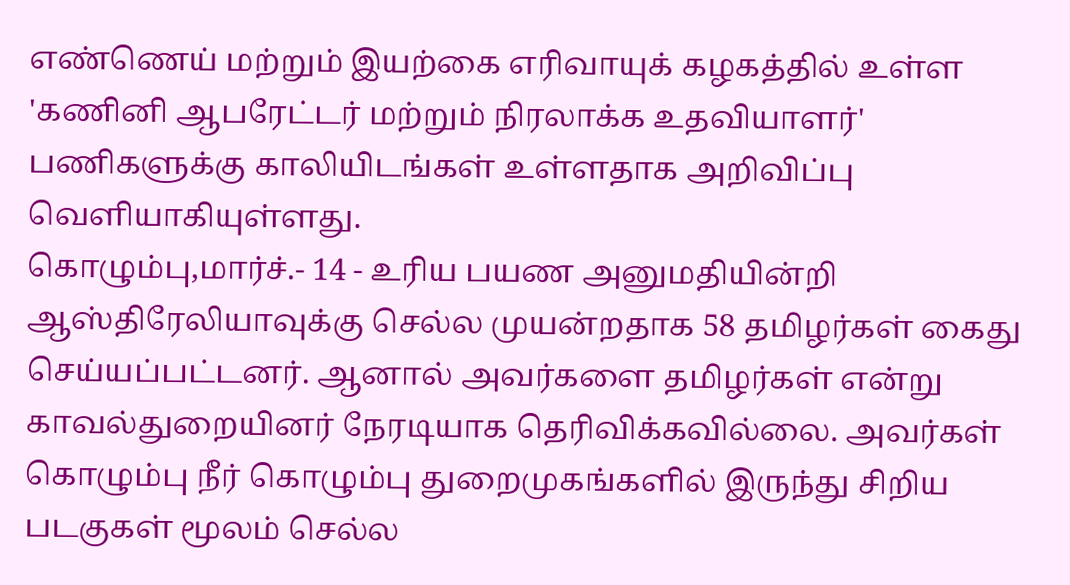எண்ணெய் மற்றும் இயற்கை எரிவாயுக் கழகத்தில் உள்ள 'கணினி ஆபரேட்டர் மற்றும் நிரலாக்க உதவியாளர்' பணிகளுக்கு காலியிடங்கள் உள்ளதாக அறிவிப்பு வெளியாகியுள்ளது.
கொழும்பு,மார்ச்.- 14 - உரிய பயண அனுமதியின்றி ஆஸ்திரேலியாவுக்கு செல்ல முயன்றதாக 58 தமிழர்கள் கைது செய்யப்பட்டனர். ஆனால் அவர்களை தமிழர்கள் என்று காவல்துறையினர் நேரடியாக தெரிவிக்கவில்லை. அவர்கள் கொழும்பு நீர் கொழும்பு துறைமுகங்களில் இருந்து சிறிய படகுகள் மூலம் செல்ல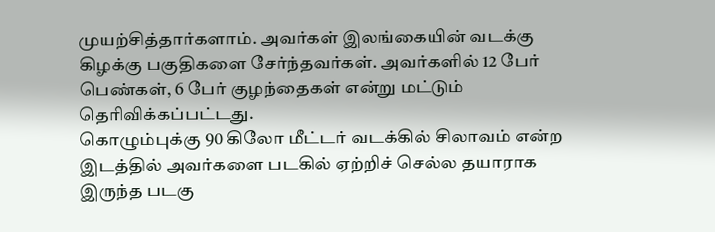முயற்சித்தார்களாம். அவர்கள் இலங்கையின் வடக்கு கிழக்கு பகுதிகளை சேர்ந்தவர்கள். அவர்களில் 12 பேர் பெண்கள், 6 பேர் குழந்தைகள் என்று மட்டும் தெரிவிக்கப்பட்டது.
கொழும்புக்கு 90 கிலோ மீட்டர் வடக்கில் சிலாவம் என்ற இடத்தில் அவர்களை படகில் ஏற்றிச் செல்ல தயாராக இருந்த படகு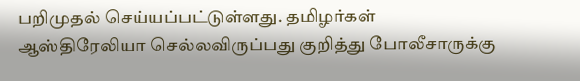பறிமுதல் செய்யப்பட்டுள்ளது. தமிழர்கள் ஆஸ்திரேலியா செல்லவிருப்பது குறித்து போலீசாருக்கு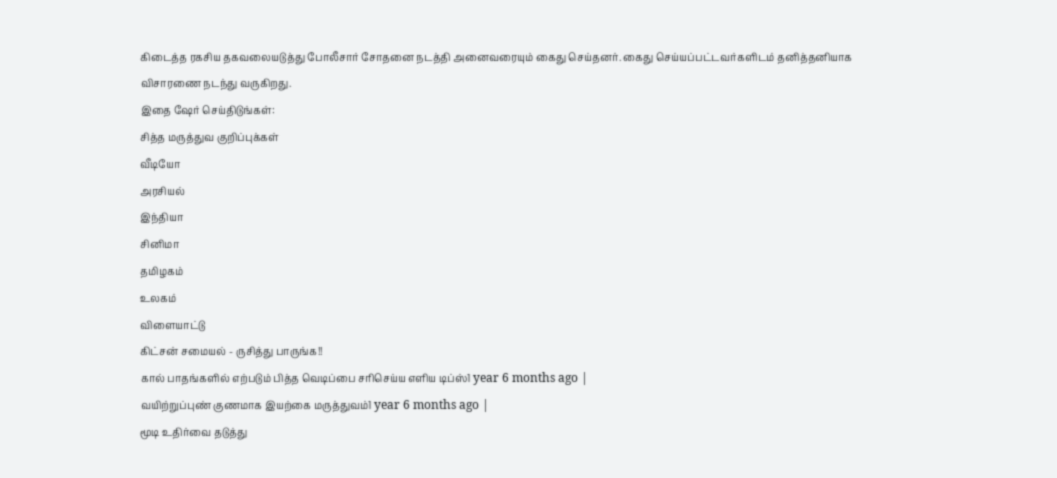கிடைத்த ரகசிய தகவலையடுத்து போலீசார் சோதனை நடத்தி அனைவரையும் கைது செய்தனர். கைது செய்யப்பட்டவர்களிடம் தனித்தனியாக விசாரணை நடந்து வருகிறது.
இதை ஷேர் செய்திடுங்கள்:
சித்த மருத்துவ குறிப்புக்கள்
வீடியோ
அரசியல்
இந்தியா
சினிமா
தமிழகம்
உலகம்
விளையாட்டு
கிட்சன் சமையல் - ருசித்து பாருங்க!!
கால் பாதங்களில் எற்படும் பித்த வெடிப்பை சரிசெய்ய எளிய டிப்ஸ்1 year 6 months ago |
வயிற்றுப்புண் குணமாக இயற்கை மருத்துவம்1 year 6 months ago |
மூடி உதிர்வை தடுத்து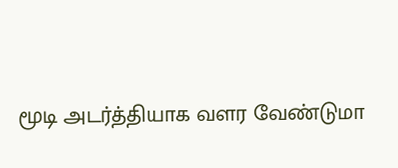மூடி அடர்த்தியாக வளர வேண்டுமா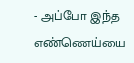- அப்போ இந்த எண்ணெய்யை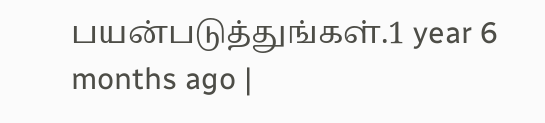பயன்படுத்துங்கள்.1 year 6 months ago |